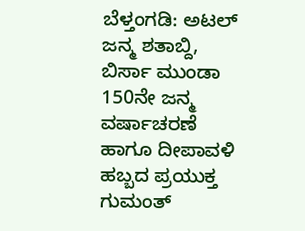ಬೆಳ್ತಂಗಡಿ: ಅಟಲ್ ಜನ್ಮ ಶತಾಬ್ದಿ, ಬಿರ್ಸಾ ಮುಂಡಾ 150ನೇ ಜನ್ಮ ವರ್ಷಾಚರಣೆ ಹಾಗೂ ದೀಪಾವಳಿ ಹಬ್ಬದ ಪ್ರಯುಕ್ತ ಗುಮಂತ್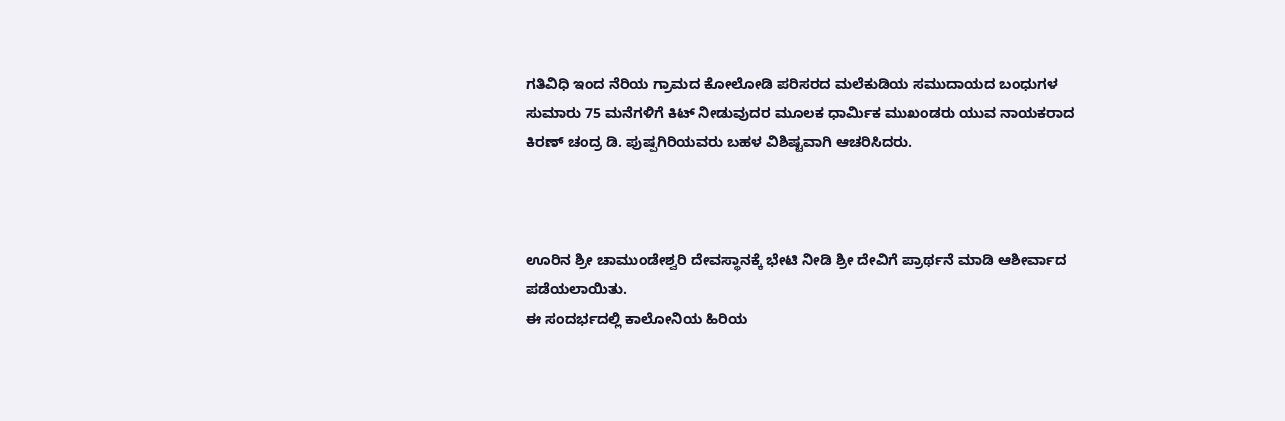ಗತಿವಿಧಿ ಇಂದ ನೆರಿಯ ಗ್ರಾಮದ ಕೋಲೋಡಿ ಪರಿಸರದ ಮಲೆಕುಡಿಯ ಸಮುದಾಯದ ಬಂಧುಗಳ ಸುಮಾರು 75 ಮನೆಗಳಿಗೆ ಕಿಟ್ ನೀಡುವುದರ ಮೂಲಕ ಧಾರ್ಮಿಕ ಮುಖಂಡರು ಯುವ ನಾಯಕರಾದ ಕಿರಣ್ ಚಂದ್ರ ಡಿ. ಪುಷ್ಪಗಿರಿಯವರು ಬಹಳ ವಿಶಿಷ್ಟವಾಗಿ ಆಚರಿಸಿದರು.



ಊರಿನ ಶ್ರೀ ಚಾಮುಂಡೇಶ್ವರಿ ದೇವಸ್ಥಾನಕ್ಕೆ ಭೇಟಿ ನೀಡಿ ಶ್ರೀ ದೇವಿಗೆ ಪ್ರಾರ್ಥನೆ ಮಾಡಿ ಆಶೀರ್ವಾದ ಪಡೆಯಲಾಯಿತು.
ಈ ಸಂದರ್ಭದಲ್ಲಿ ಕಾಲೋನಿಯ ಹಿರಿಯ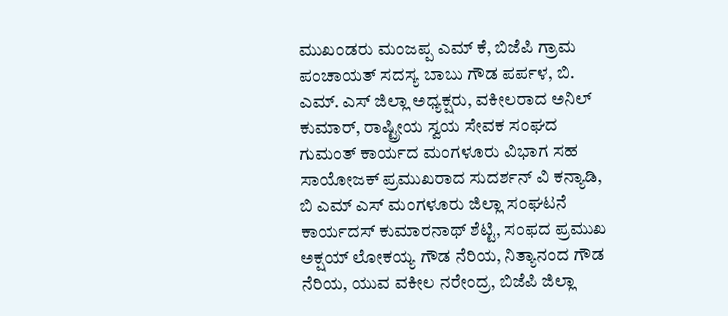ಮುಖಂಡರು ಮಂಜಪ್ಪ ಎಮ್ ಕೆ, ಬಿಜೆಪಿ ಗ್ರಾಮ ಪಂಚಾಯತ್ ಸದಸ್ಯ ಬಾಬು ಗೌಡ ಪರ್ಪಳ, ಬಿ. ಎಮ್. ಎಸ್ ಜಿಲ್ಲಾ ಅಧ್ಯಕ್ಷರು, ವಕೀಲರಾದ ಅನಿಲ್ ಕುಮಾರ್, ರಾಷ್ಟ್ರೀಯ ಸ್ವಯ ಸೇವಕ ಸಂಘದ ಗುಮಂತ್ ಕಾರ್ಯದ ಮಂಗಳೂರು ವಿಭಾಗ ಸಹ ಸಾಯೋಜಕ್ ಪ್ರಮುಖರಾದ ಸುದರ್ಶನ್ ವಿ ಕನ್ಯಾಡಿ, ಬಿ ಎಮ್ ಎಸ್ ಮಂಗಳೂರು ಜಿಲ್ಲಾ ಸಂಘಟನೆ ಕಾರ್ಯದಸ್ ಕುಮಾರನಾಥ್ ಶೆಟ್ಟಿ, ಸಂಫದ ಪ್ರಮುಖ ಅಕ್ಷಯ್ ಲೋಕಯ್ಯ ಗೌಡ ನೆರಿಯ, ನಿತ್ಯಾನಂದ ಗೌಡ ನೆರಿಯ, ಯುವ ವಕೀಲ ನರೇಂದ್ರ, ಬಿಜೆಪಿ ಜಿಲ್ಲಾ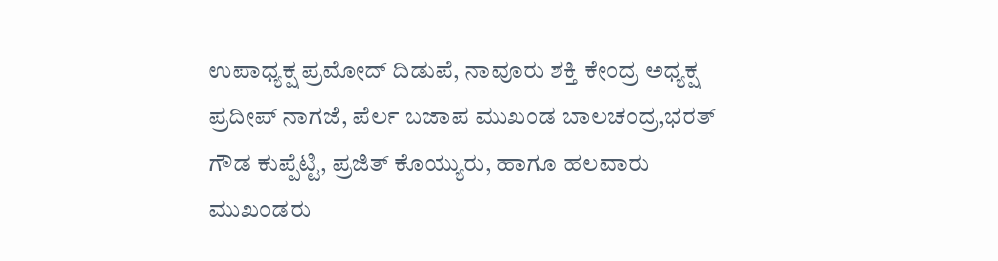ಉಪಾಧ್ಯಕ್ಷ ಪ್ರಮೋದ್ ದಿಡುಪೆ, ನಾವೂರು ಶಕ್ತಿ ಕೇಂದ್ರ ಅಧ್ಯಕ್ಷ ಪ್ರದೀಪ್ ನಾಗಜೆ, ಪೆರ್ಲ ಬಜಾಪ ಮುಖಂಡ ಬಾಲಚಂದ್ರ,ಭರತ್ ಗೌಡ ಕುಪ್ಪೆಟ್ಟಿ, ಪ್ರಜಿತ್ ಕೊಯ್ಯುರು, ಹಾಗೂ ಹಲವಾರು ಮುಖಂಡರು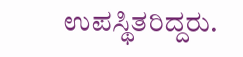ಉಪಸ್ಥಿತರಿದ್ದರು.